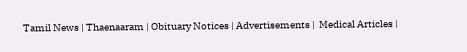Tamil News | Thaenaaram | Obituary Notices | Advertisements |  Medical Articles |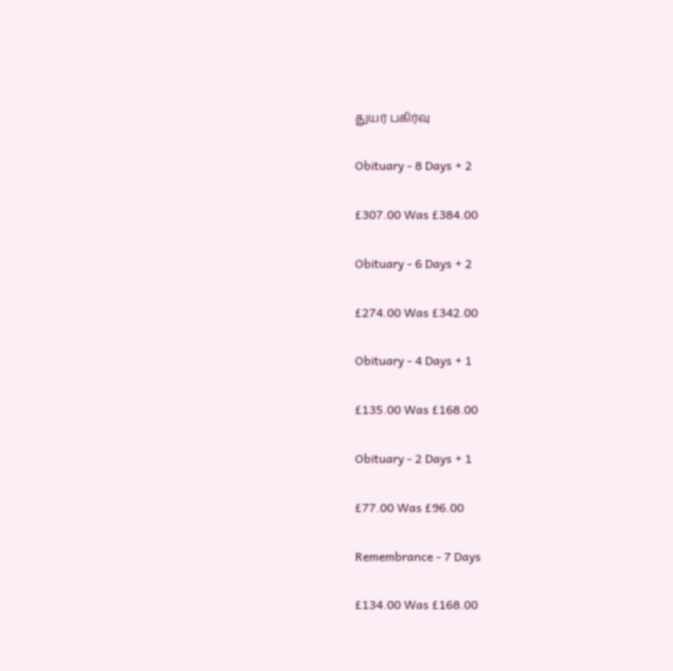துயர் பகிர்வு

Obituary - 8 Days + 2

£307.00 Was £384.00

Obituary - 6 Days + 2

£274.00 Was £342.00

Obituary - 4 Days + 1

£135.00 Was £168.00

Obituary - 2 Days + 1

£77.00 Was £96.00

Remembrance - 7 Days

£134.00 Was £168.00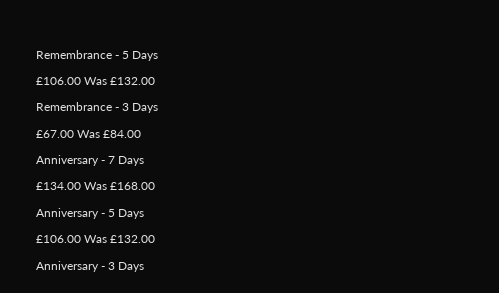Remembrance - 5 Days

£106.00 Was £132.00

Remembrance - 3 Days

£67.00 Was £84.00

Anniversary - 7 Days

£134.00 Was £168.00

Anniversary - 5 Days

£106.00 Was £132.00

Anniversary - 3 Days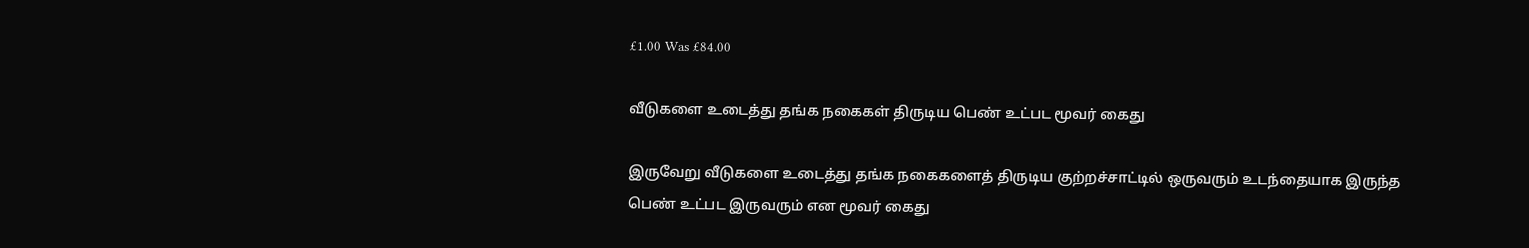£1.00 Was £84.00

வீடுகளை உடைத்து தங்க நகைகள் திருடிய பெண் உட்பட மூவர் கைது

இருவேறு வீடுகளை உடைத்து தங்க நகைகளைத் திருடிய குற்றச்சாட்டில் ஒருவரும் உடந்தையாக இருந்த பெண் உட்பட இருவரும் என மூவர் கைது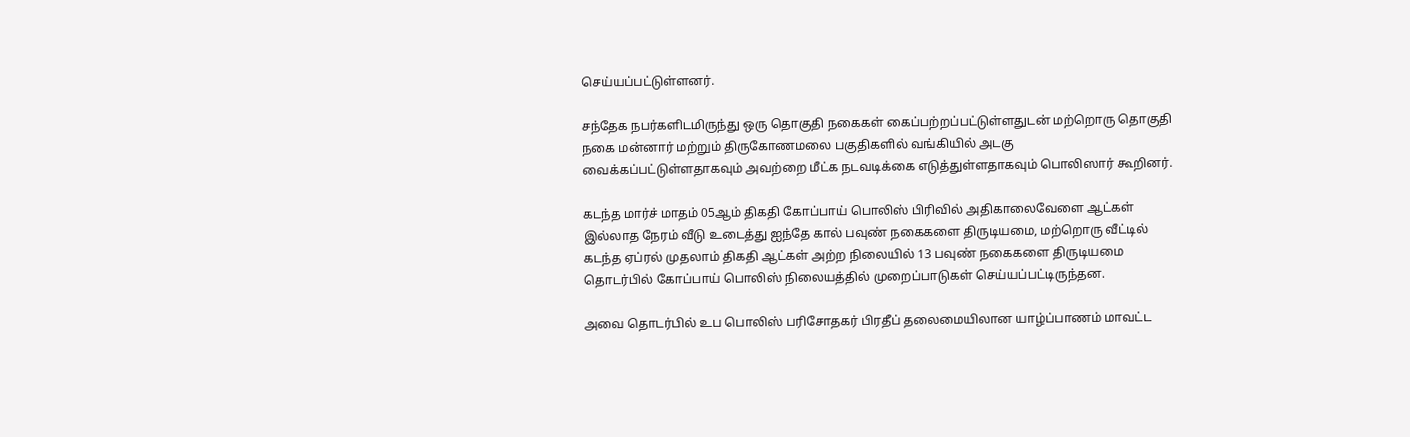செய்யப்பட்டுள்ளனர்.

சந்தேக நபர்களிடமிருந்து ஒரு தொகுதி நகைகள் கைப்பற்றப்பட்டுள்ளதுடன் மற்றொரு தொகுதி நகை மன்னார் மற்றும் திருகோணமலை பகுதிகளில் வங்கியில் அடகு வைக்கப்பட்டுள்ளதாகவும் அவற்றை மீட்க நடவடிக்கை எடுத்துள்ளதாகவும் பொலிஸார் கூறினர்.

கடந்த மார்ச் மாதம் 05ஆம் திகதி கோப்பாய் பொலிஸ் பிரிவில் அதிகாலைவேளை ஆட்கள் இல்லாத நேரம் வீடு உடைத்து ஐந்தே கால் பவுண் நகைகளை திருடியமை, மற்றொரு வீட்டில் கடந்த ஏப்ரல் முதலாம் திகதி ஆட்கள் அற்ற நிலையில் 13 பவுண் நகைகளை திருடியமை தொடர்பில் கோப்பாய் பொலிஸ் நிலையத்தில் முறைப்பாடுகள் செய்யப்பட்டிருந்தன.

அவை தொடர்பில் உப பொலிஸ் பரிசோதகர் பிரதீப் தலைமையிலான யாழ்ப்பாணம் மாவட்ட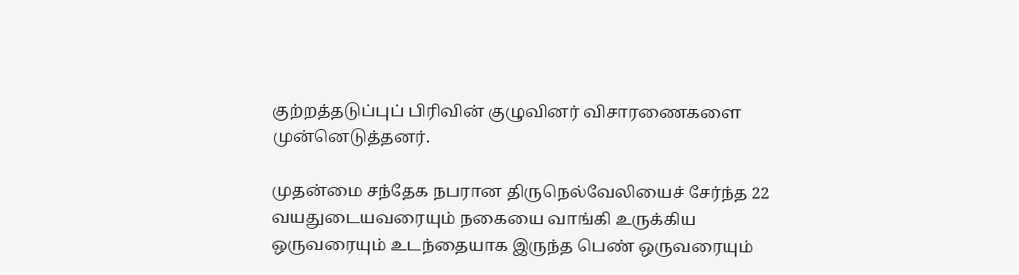குற்றத்தடுப்புப் பிரிவின் குழுவினர் விசாரணைகளை முன்னெடுத்தனர்.

முதன்மை சந்தேக நபரான திருநெல்வேலியைச் சேர்ந்த 22 வயதுடையவரையும் நகையை வாங்கி உருக்கிய ஒருவரையும் உடந்தையாக இருந்த பெண் ஒருவரையும்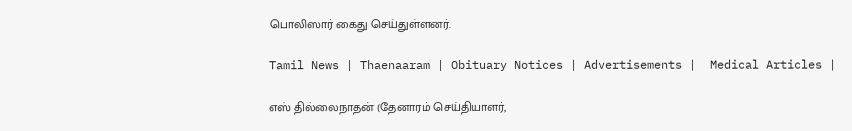பொலிஸார் கைது செய்துள்ளனர்.

Tamil News | Thaenaaram | Obituary Notices | Advertisements |  Medical Articles |

எஸ் தில்லைநாதன் (தேனாரம் செய்தியாளர்,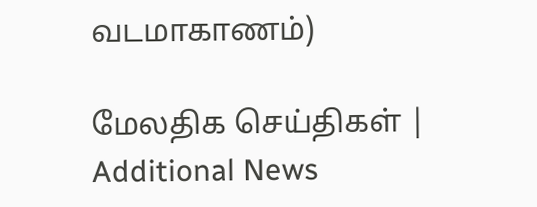வடமாகாணம்)

மேலதிக செய்திகள் | Additional News